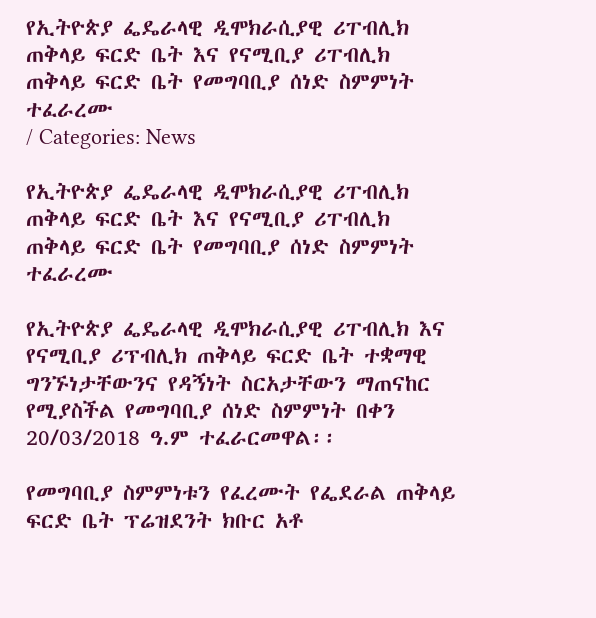የኢትዮጵያ ፌዴራላዊ ዲሞክራሲያዊ ሪፐብሊክ ጠቅላይ ፍርድ ቤት እና የናሚቢያ ሪፐብሊክ ጠቅላይ ፍርድ ቤት የመግባቢያ ሰነድ ስምምነት ተፈራረሙ
/ Categories: News

የኢትዮጵያ ፌዴራላዊ ዲሞክራሲያዊ ሪፐብሊክ ጠቅላይ ፍርድ ቤት እና የናሚቢያ ሪፐብሊክ ጠቅላይ ፍርድ ቤት የመግባቢያ ሰነድ ስምምነት ተፈራረሙ

የኢትዮጵያ ፌዴራላዊ ዲሞክራሲያዊ ሪፐብሊክ እና የናሚቢያ ሪፕብሊክ ጠቅላይ ፍርድ ቤት ተቋማዊ ግንኙነታቸውንና የዳኝነት ስርአታቸውን ማጠናከር የሚያስችል የመግባቢያ ሰነድ ስምምነት በቀን 20/03/2018 ዓ.ም ተፈራርመዋል፡፡

የመግባቢያ ስምምነቱን የፈረሙት የፌደራል ጠቅላይ ፍርድ ቤት ፕሬዝደንት ክቡር አቶ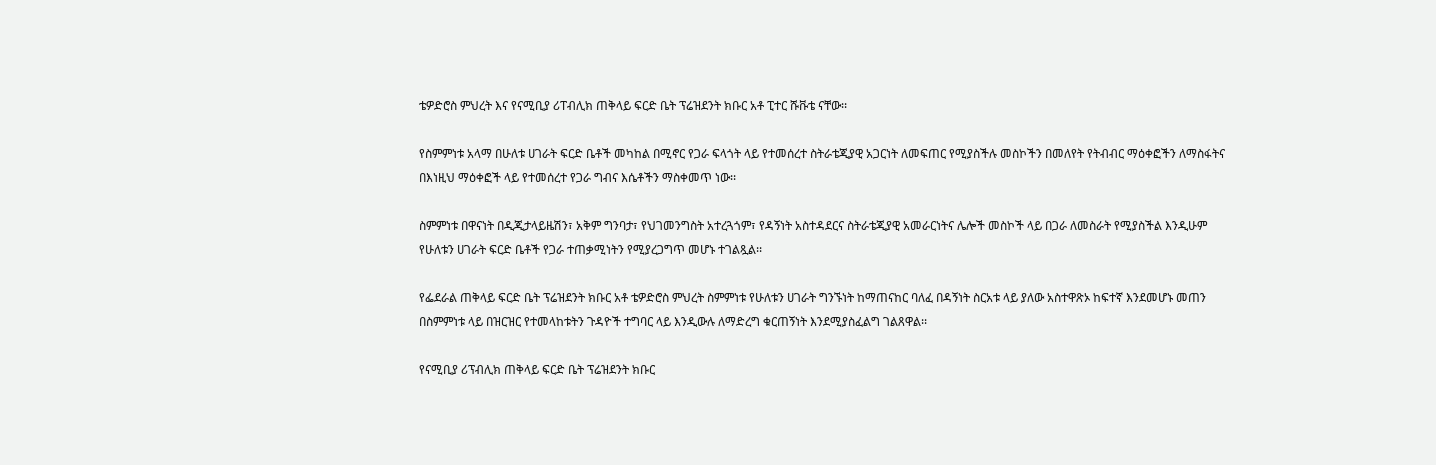ቴዎድሮስ ምህረት እና የናሚቢያ ሪፐብሊክ ጠቅላይ ፍርድ ቤት ፕሬዝደንት ክቡር አቶ ፒተር ሹቩቴ ናቸው፡፡

የስምምነቱ አላማ በሁለቱ ሀገራት ፍርድ ቤቶች መካከል በሚኖር የጋራ ፍላጎት ላይ የተመሰረተ ስትራቴጂያዊ አጋርነት ለመፍጠር የሚያስችሉ መስኮችን በመለየት የትብብር ማዕቀፎችን ለማስፋትና በእነዚህ ማዕቀፎች ላይ የተመሰረተ የጋራ ግብና እሴቶችን ማስቀመጥ ነው፡፡

ስምምነቱ በዋናነት በዲጂታላይዜሽን፣ አቅም ግንባታ፣ የህገመንግስት አተረጓጎም፣ የዳኝነት አስተዳደርና ስትራቴጂያዊ አመራርነትና ሌሎች መስኮች ላይ በጋራ ለመስራት የሚያስችል እንዲሁም የሁለቱን ሀገራት ፍርድ ቤቶች የጋራ ተጠቃሚነትን የሚያረጋግጥ መሆኑ ተገልጿል፡፡

የፌደራል ጠቅላይ ፍርድ ቤት ፕሬዝደንት ክቡር አቶ ቴዎድሮስ ምህረት ስምምነቱ የሁለቱን ሀገራት ግንኙነት ከማጠናከር ባለፈ በዳኝነት ስርአቱ ላይ ያለው አስተዋጽኦ ከፍተኛ እንደመሆኑ መጠን በስምምነቱ ላይ በዝርዝር የተመላከቱትን ጉዳዮች ተግባር ላይ እንዲውሉ ለማድረግ ቁርጠኝነት እንደሚያስፈልግ ገልጸዋል፡፡

የናሚቢያ ሪፕብሊክ ጠቅላይ ፍርድ ቤት ፕሬዝደንት ክቡር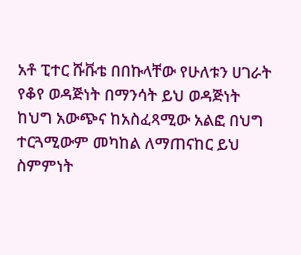አቶ ፒተር ሹቩቴ በበኩላቸው የሁለቱን ሀገራት የቆየ ወዳጅነት በማንሳት ይህ ወዳጅነት ከህግ አውጭና ከአስፈጻሚው አልፎ በህግ ተርጓሚውም መካከል ለማጠናከር ይህ ስምምነት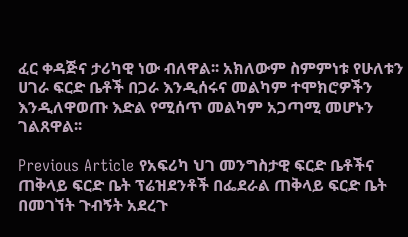ፈር ቀዳጅና ታሪካዊ ነው ብለዋል፡፡ አክለውም ስምምነቱ የሁለቱን ሀገራ ፍርድ ቤቶች በጋራ እንዲሰሩና መልካም ተሞክሮዎችን እንዲለዋወጡ እድል የሚሰጥ መልካም አጋጣሚ መሆኑን ገልጸዋል፡፡

Previous Article የአፍሪካ ህገ መንግስታዊ ፍርድ ቤቶችና ጠቅላይ ፍርድ ቤት ፕሬዝደንቶች በፌደራል ጠቅላይ ፍርድ ቤት በመገኘት ጉብኝት አደረጉ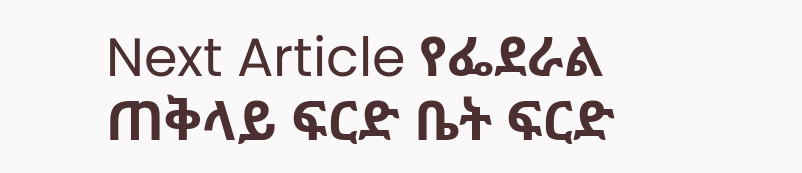Next Article የፌደራል ጠቅላይ ፍርድ ቤት ፍርድ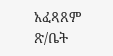አፈጻጸም ጽ/ቤት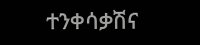ተንቀሳቃሽና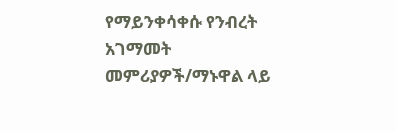የማይንቀሳቀሱ የንብረት አገማመት መምሪያዎች/ማኑዋል ላይ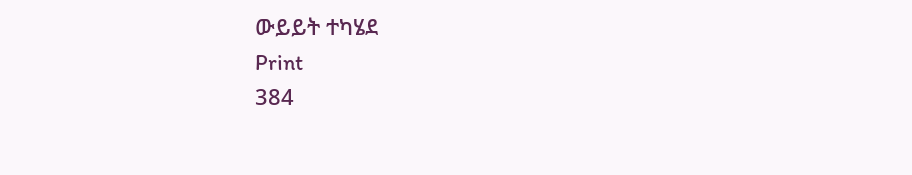ውይይት ተካሄደ
Print
384